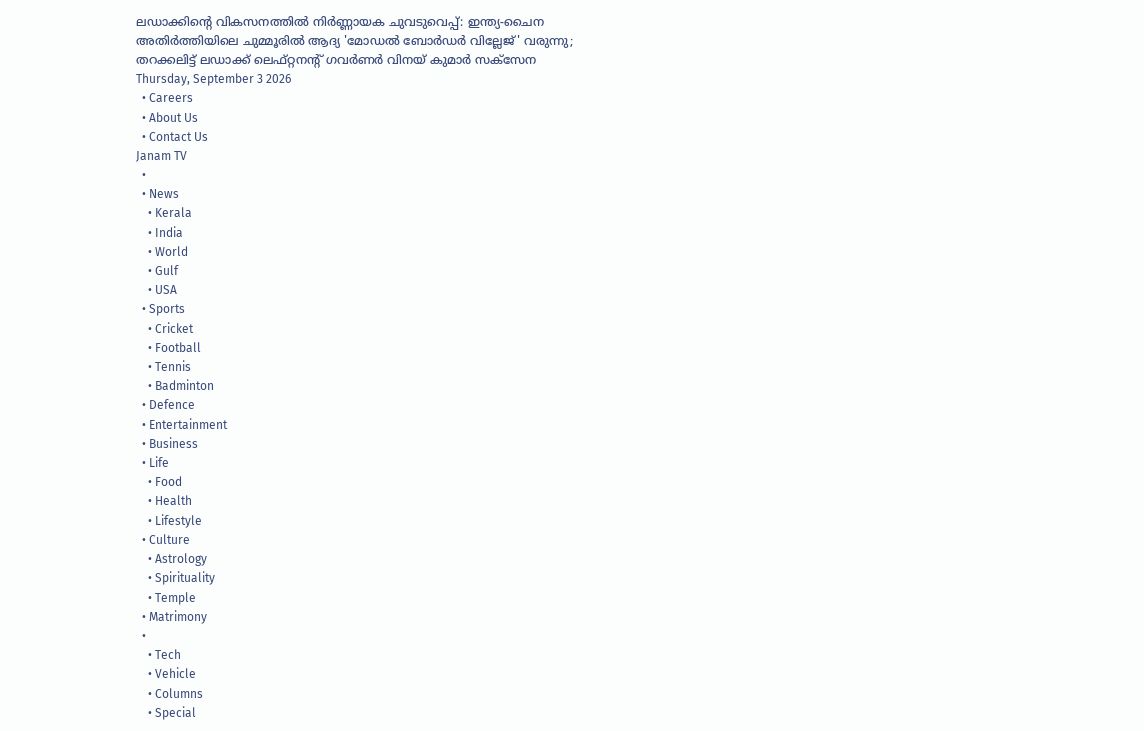ലഡാക്കിന്റെ വികസനത്തില്‍ നിര്‍ണ്ണായക ചുവടുവെപ്പ്: ഇന്ത്യ-ചൈന അതിര്‍ത്തിയിലെ ചുമ്മൂരില്‍ ആദ്യ 'മോഡല്‍ ബോര്‍ഡര്‍ വില്ലേജ്' വരുന്നു; തറക്കലിട്ട് ലഡാക്ക് ലെഫ്റ്റനന്റ് ഗവര്‍ണര്‍ വിനയ് കുമാര്‍ സക്‌സേന
Thursday, September 3 2026
  • Careers
  • About Us
  • Contact Us
Janam TV
  •
  • News
    • Kerala
    • India
    • World
    • Gulf
    • USA
  • Sports
    • Cricket
    • Football
    • Tennis
    • Badminton
  • Defence
  • Entertainment
  • Business
  • Life
    • Food
    • Health
    • Lifestyle
  • Culture
    • Astrology
    • Spirituality
    • Temple
  • Matrimony
  •
    • Tech
    • Vehicle
    • Columns
    • Special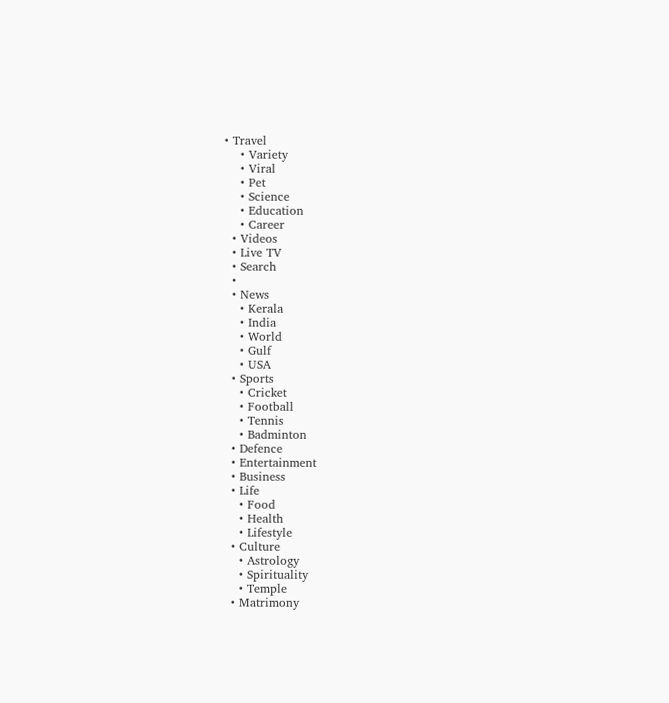• Travel
    • Variety
    • Viral
    • Pet
    • Science
    • Education
    • Career
  • Videos
  • Live TV
  • Search
  •
  • News
    • Kerala
    • India
    • World
    • Gulf
    • USA
  • Sports
    • Cricket
    • Football
    • Tennis
    • Badminton
  • Defence
  • Entertainment
  • Business
  • Life
    • Food
    • Health
    • Lifestyle
  • Culture
    • Astrology
    • Spirituality
    • Temple
  • Matrimony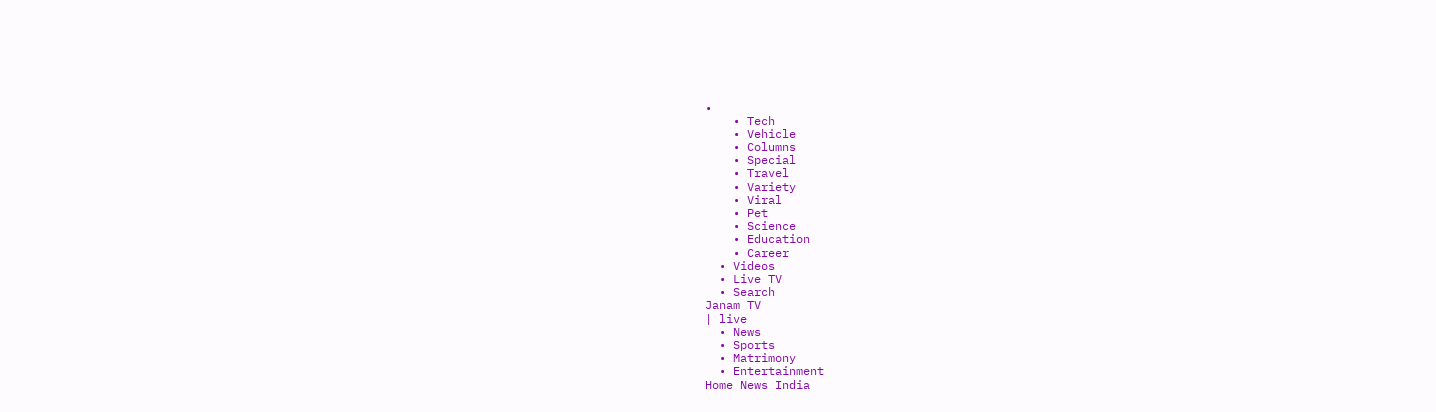•
    • Tech
    • Vehicle
    • Columns
    • Special
    • Travel
    • Variety
    • Viral
    • Pet
    • Science
    • Education
    • Career
  • Videos
  • Live TV
  • Search
Janam TV
| live
  • News
  • Sports
  • Matrimony
  • Entertainment
Home News India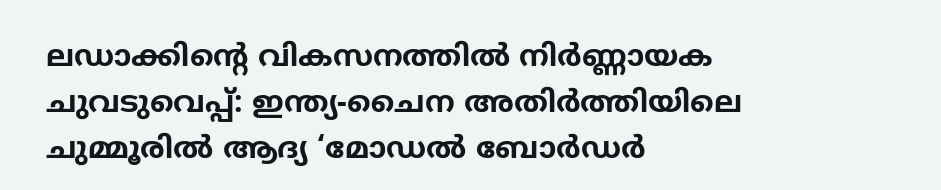ലഡാക്കിന്റെ വികസനത്തില്‍ നിര്‍ണ്ണായക ചുവടുവെപ്പ്: ഇന്ത്യ-ചൈന അതിര്‍ത്തിയിലെ ചുമ്മൂരില്‍ ആദ്യ ‘മോഡല്‍ ബോര്‍ഡര്‍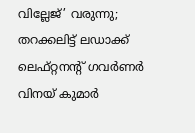വില്ലേജ്’ വരുന്നു; തറക്കലിട്ട് ലഡാക്ക് ലെഫ്റ്റനന്റ് ഗവര്‍ണര്‍ വിനയ് കുമാര്‍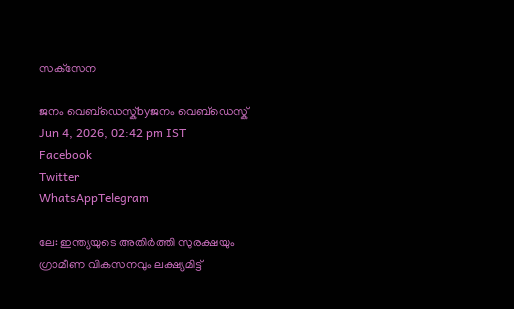സക്‌സേന

ജനം വെബ്‌ഡെസ്ക്byജനം വെബ്‌ഡെസ്ക്
Jun 4, 2026, 02:42 pm IST
Facebook
Twitter
WhatsAppTelegram

ലേ: ഇന്ത്യയുടെ അതിര്‍ത്തി സുരക്ഷയും ഗ്രാമീണ വികസനവും ലക്ഷ്യമിട്ട്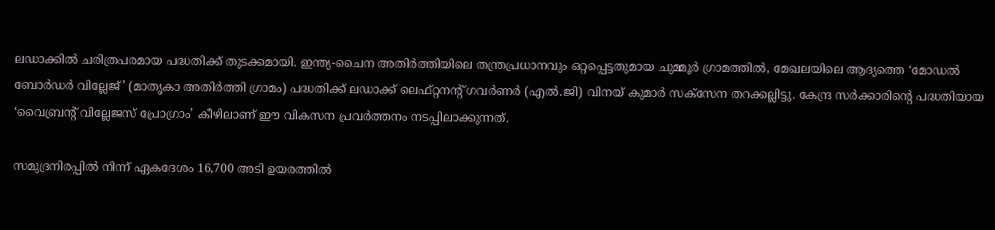ലഡാക്കില്‍ ചരിത്രപരമായ പദ്ധതിക്ക് തുടക്കമായി. ഇന്ത്യ-ചൈന അതിര്‍ത്തിയിലെ തന്ത്രപ്രധാനവും ഒറ്റപ്പെട്ടതുമായ ചുമ്മൂര്‍ ഗ്രാമത്തില്‍, മേഖലയിലെ ആദ്യത്തെ ‘മോഡല്‍ ബോര്‍ഡര്‍ വില്ലേജ്’ (മാതൃകാ അതിര്‍ത്തി ഗ്രാമം) പദ്ധതിക്ക് ലഡാക്ക് ലെഫ്റ്റനന്റ് ഗവര്‍ണര്‍ (എല്‍.ജി) വിനയ് കുമാര്‍ സക്‌സേന തറക്കല്ലിട്ടു. കേന്ദ്ര സര്‍ക്കാരിന്റെ പദ്ധതിയായ ‘വൈബ്രന്റ് വില്ലേജസ് പ്രോഗ്രാം’ കീഴിലാണ് ഈ വികസന പ്രവര്‍ത്തനം നടപ്പിലാക്കുന്നത്.

സമുദ്രനിരപ്പില്‍ നിന്ന് ഏകദേശം 16,700 അടി ഉയരത്തില്‍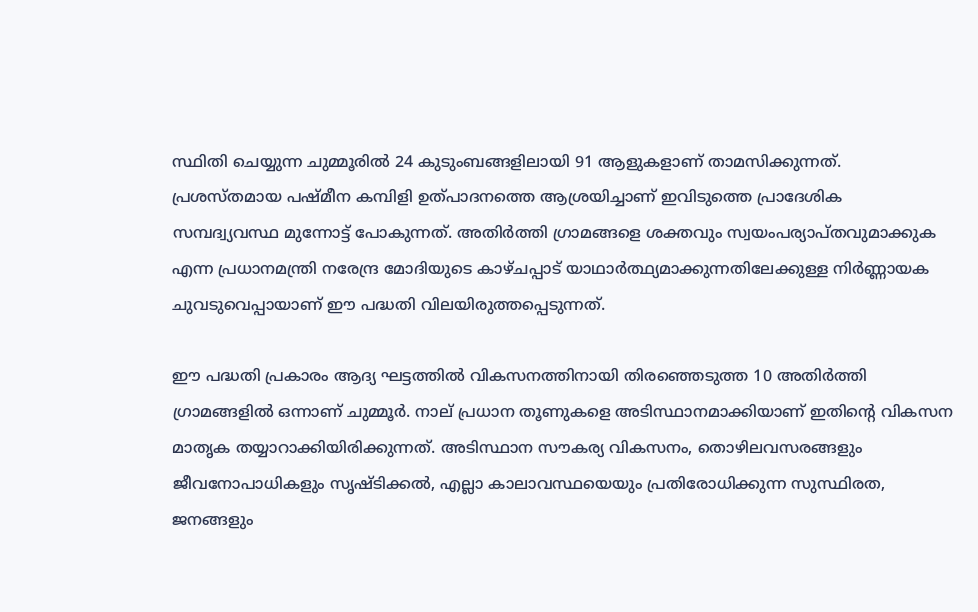സ്ഥിതി ചെയ്യുന്ന ചുമ്മൂരില്‍ 24 കുടുംബങ്ങളിലായി 91 ആളുകളാണ് താമസിക്കുന്നത്. പ്രശസ്തമായ പഷ്മീന കമ്പിളി ഉത്പാദനത്തെ ആശ്രയിച്ചാണ് ഇവിടുത്തെ പ്രാദേശിക സമ്പദ്വ്യവസ്ഥ മുന്നോട്ട് പോകുന്നത്. അതിര്‍ത്തി ഗ്രാമങ്ങളെ ശക്തവും സ്വയംപര്യാപ്തവുമാക്കുക എന്ന പ്രധാനമന്ത്രി നരേന്ദ്ര മോദിയുടെ കാഴ്ചപ്പാട് യാഥാര്‍ത്ഥ്യമാക്കുന്നതിലേക്കുള്ള നിര്‍ണ്ണായക ചുവടുവെപ്പായാണ് ഈ പദ്ധതി വിലയിരുത്തപ്പെടുന്നത്.

ഈ പദ്ധതി പ്രകാരം ആദ്യ ഘട്ടത്തില്‍ വികസനത്തിനായി തിരഞ്ഞെടുത്ത 10 അതിര്‍ത്തി ഗ്രാമങ്ങളില്‍ ഒന്നാണ് ചുമ്മൂര്‍. നാല് പ്രധാന തൂണുകളെ അടിസ്ഥാനമാക്കിയാണ് ഇതിന്റെ വികസന മാതൃക തയ്യാറാക്കിയിരിക്കുന്നത്. അടിസ്ഥാന സൗകര്യ വികസനം, തൊഴിലവസരങ്ങളും ജീവനോപാധികളും സൃഷ്ടിക്കല്‍, എല്ലാ കാലാവസ്ഥയെയും പ്രതിരോധിക്കുന്ന സുസ്ഥിരത, ജനങ്ങളും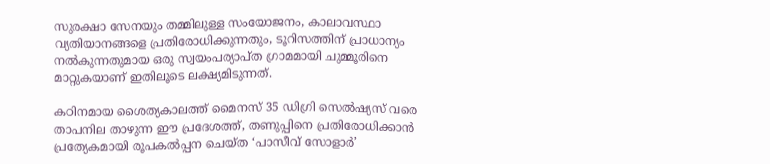സുരക്ഷാ സേനയും തമ്മിലുള്ള സംയോജനം, കാലാവസ്ഥാ വ്യതിയാനങ്ങളെ പ്രതിരോധിക്കുന്നതും, ടൂറിസത്തിന് പ്രാധാന്യം നല്‍കുന്നതുമായ ഒരു സ്വയംപര്യാപ്ത ഗ്രാമമായി ചുമ്മൂരിനെ മാറ്റുകയാണ് ഇതിലൂടെ ലക്ഷ്യമിടുന്നത്.

കഠിനമായ ശൈത്യകാലത്ത് മൈനസ് 35 ഡിഗ്രി സെല്‍ഷ്യസ് വരെ താപനില താഴുന്ന ഈ പ്രദേശത്ത്, തണുപ്പിനെ പ്രതിരോധിക്കാന്‍ പ്രത്യേകമായി രൂപകല്‍പ്പന ചെയ്ത ‘പാസീവ് സോളാര്‍’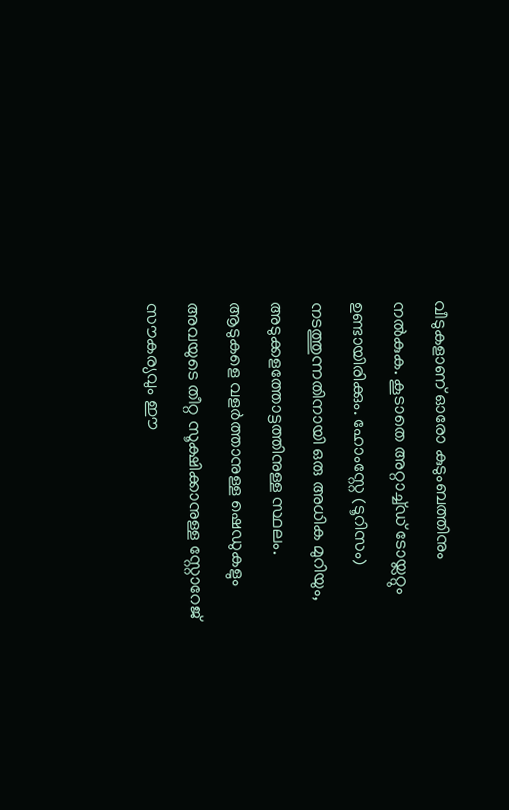വീടുകളാണ് ഓരോ കുടുംബത്തിനും നല്‍കുക. കൂടാതെ അറ്റാച്ച്ഡ് ടോയ്ലറ്റും ഉണ്ടായിരിക്കും. ഹോംസ്റ്റേ (ടൂറിസം) നടത്തുന്നതിനായി ഒരു അധിക മുറിയും, അടുക്കളത്തോട്ടത്തിനുള്ള സ്ഥലം. ആടുകളെ വളര്‍ത്താനുള്ള ഷെഡുകളും അവയുടെ തീറ്റ സൂക്ഷിക്കാനുള്ള സ്റ്റോറേജ് സൗകര്യവും ഈ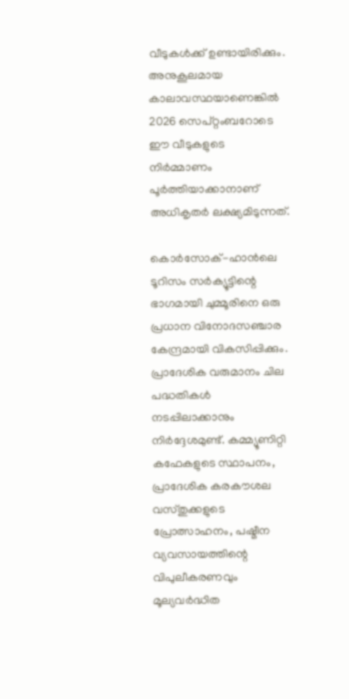വീടുകള്‍ക്ക് ഉണ്ടായിരിക്കും. അനുകൂലമായ കാലാവസ്ഥയാണെങ്കില്‍ 2026 സെപ്റ്റംബറോടെ ഈ വീടുകളുടെ നിര്‍മ്മാണം പൂര്‍ത്തിയാക്കാനാണ് അധികൃതര്‍ ലക്ഷ്യമിടുന്നത്.

കൊര്‍സോക്-ഹാന്‍ലെ ടൂറിസം സര്‍ക്യൂട്ടിന്റെ ഭാഗമായി ചുമ്മൂരിനെ ഒരു പ്രധാന വിനോദസഞ്ചാര കേന്ദ്രമായി വികസിപ്പിക്കും. പ്രാദേശിക വരുമാനം ചില പദ്ധതികള്‍ നടപ്പിലാക്കാനും നിര്‍ദ്ദേശമുണ്ട്. കമ്മ്യൂണിറ്റി കഫേകളുടെ സ്ഥാപനം, പ്രാദേശിക കരകൗശല വസ്തുക്കളുടെ പ്രോത്സാഹനം, പഷ്മീന വ്യവസായത്തിന്റെ വിപുലീകരണവും മൂല്യവര്‍ദ്ധിത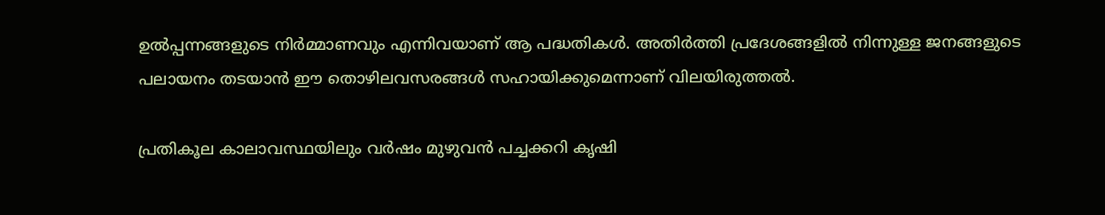ഉല്‍പ്പന്നങ്ങളുടെ നിര്‍മ്മാണവും എന്നിവയാണ് ആ പദ്ധതികള്‍. അതിര്‍ത്തി പ്രദേശങ്ങളില്‍ നിന്നുള്ള ജനങ്ങളുടെ പലായനം തടയാന്‍ ഈ തൊഴിലവസരങ്ങള്‍ സഹായിക്കുമെന്നാണ് വിലയിരുത്തല്‍.

പ്രതികൂല കാലാവസ്ഥയിലും വര്‍ഷം മുഴുവന്‍ പച്ചക്കറി കൃഷി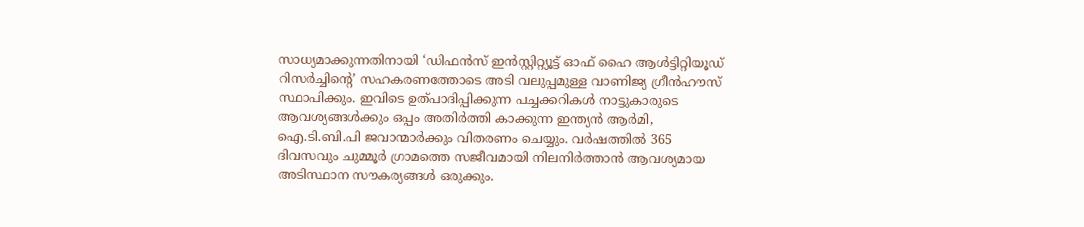സാധ്യമാക്കുന്നതിനായി ‘ഡിഫന്‍സ് ഇന്‍സ്റ്റിറ്റ്യൂട്ട് ഓഫ് ഹൈ ആള്‍ട്ടിറ്റിയൂഡ് റിസര്‍ച്ചിന്റെ’ സഹകരണത്തോടെ അടി വലുപ്പമുള്ള വാണിജ്യ ഗ്രീന്‍ഹൗസ് സ്ഥാപിക്കും. ഇവിടെ ഉത്പാദിപ്പിക്കുന്ന പച്ചക്കറികള്‍ നാട്ടുകാരുടെ ആവശ്യങ്ങള്‍ക്കും ഒപ്പം അതിര്‍ത്തി കാക്കുന്ന ഇന്ത്യന്‍ ആര്‍മി, ഐ.ടി.ബി.പി ജവാന്മാര്‍ക്കും വിതരണം ചെയ്യും. വര്‍ഷത്തില്‍ 365 ദിവസവും ചുമ്മൂര്‍ ഗ്രാമത്തെ സജീവമായി നിലനിര്‍ത്താന്‍ ആവശ്യമായ അടിസ്ഥാന സൗകര്യങ്ങള്‍ ഒരുക്കും.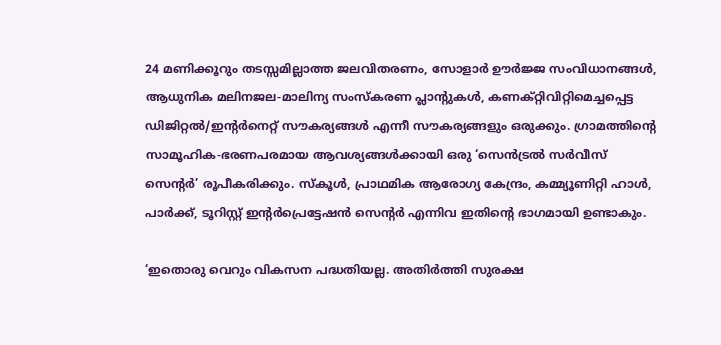24 മണിക്കൂറും തടസ്സമില്ലാത്ത ജലവിതരണം, സോളാര്‍ ഊര്‍ജ്ജ സംവിധാനങ്ങള്‍, ആധുനിക മലിനജല-മാലിന്യ സംസ്‌കരണ പ്ലാന്റുകള്‍, കണക്റ്റിവിറ്റിമെച്ചപ്പെട്ട ഡിജിറ്റല്‍/ഇന്റര്‍നെറ്റ് സൗകര്യങ്ങള്‍ എന്നീ സൗകര്യങ്ങളും ഒരുക്കും. ഗ്രാമത്തിന്റെ സാമൂഹിക-ഭരണപരമായ ആവശ്യങ്ങള്‍ക്കായി ഒരു ‘സെന്‍ട്രല്‍ സര്‍വീസ് സെന്റര്‍’ രൂപീകരിക്കും. സ്‌കൂള്‍, പ്രാഥമിക ആരോഗ്യ കേന്ദ്രം, കമ്മ്യൂണിറ്റി ഹാള്‍, പാര്‍ക്ക്, ടൂറിസ്റ്റ് ഇന്റര്‍പ്രെട്ടേഷന്‍ സെന്റര്‍ എന്നിവ ഇതിന്റെ ഭാഗമായി ഉണ്ടാകും.

‘ഇതൊരു വെറും വികസന പദ്ധതിയല്ല. അതിര്‍ത്തി സുരക്ഷ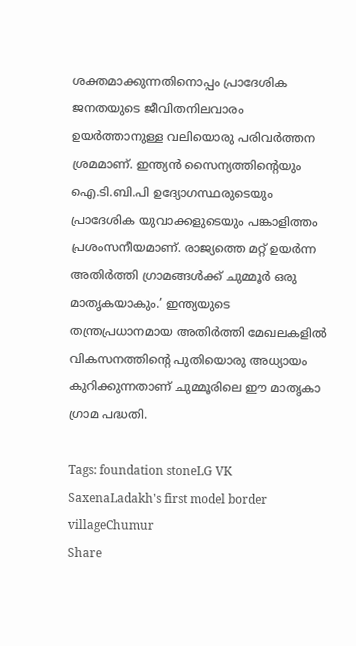ശക്തമാക്കുന്നതിനൊപ്പം പ്രാദേശിക ജനതയുടെ ജീവിതനിലവാരം ഉയര്‍ത്താനുള്ള വലിയൊരു പരിവര്‍ത്തന ശ്രമമാണ്. ഇന്ത്യന്‍ സൈന്യത്തിന്റെയും ഐ.ടി.ബി.പി ഉദ്യോഗസ്ഥരുടെയും പ്രാദേശിക യുവാക്കളുടെയും പങ്കാളിത്തം പ്രശംസനീയമാണ്. രാജ്യത്തെ മറ്റ് ഉയര്‍ന്ന അതിര്‍ത്തി ഗ്രാമങ്ങള്‍ക്ക് ചുമ്മൂര്‍ ഒരു മാതൃകയാകും.’ ഇന്ത്യയുടെ തന്ത്രപ്രധാനമായ അതിര്‍ത്തി മേഖലകളില്‍ വികസനത്തിന്റെ പുതിയൊരു അധ്യായം കുറിക്കുന്നതാണ് ചുമ്മൂരിലെ ഈ മാതൃകാ ഗ്രാമ പദ്ധതി.

Tags: foundation stoneLG VK SaxenaLadakh's first model border villageChumur
Share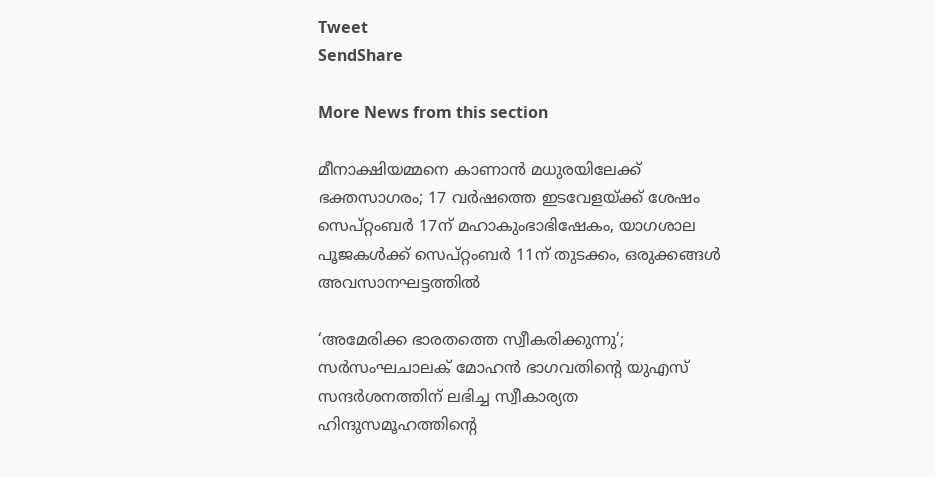Tweet
SendShare

More News from this section

മീനാക്ഷിയമ്മനെ കാണാൻ മധുരയിലേക്ക് ഭക്തസാഗരം; 17 വർഷത്തെ ഇടവേളയ്‌ക്ക് ശേഷം സെപ്റ്റംബർ 17ന് മഹാകുംഭാഭിഷേകം, യാഗശാല പൂജകൾക്ക് സെപ്റ്റംബർ 11ന് തുടക്കം, ഒരുക്കങ്ങൾ അവസാനഘട്ടത്തിൽ

‘അമേരിക്ക ഭാരതത്തെ സ്വീകരിക്കുന്നു’; സർസംഘചാലക് മോഹൻ ഭാഗവതിന്റെ യുഎസ് സന്ദർശനത്തിന് ലഭിച്ച സ്വീകാര്യത ഹിന്ദുസമൂഹത്തിന്റെ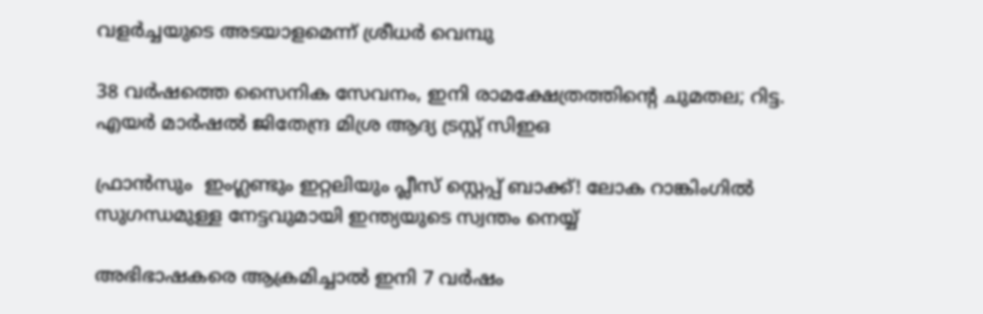വളർച്ചയുടെ അടയാളമെന്ന് ശ്രീധർ വെമ്പു

38 വർഷത്തെ സൈനിക സേവനം, ഇനി രാമക്ഷേത്രത്തിന്റെ ചുമതല; റിട്ട. എയർ മാർഷൽ ജിതേന്ദ്ര മിശ്ര ആദ്യ ട്രസ്റ്റ് സിഇഒ

ഫ്രാൻസും  ഇംഗ്ലണ്ടും ഇറ്റലിയും പ്ലീസ് സ്റ്റെപ്പ് ബാക്ക്! ലോക റാങ്കിംഗിൽ സുഗന്ധമുള്ള നേട്ടവുമായി ഇന്ത്യയുടെ സ്വന്തം നെയ്യ്

അഭിഭാഷകരെ ആക്രമിച്ചാൽ ഇനി 7 വർഷം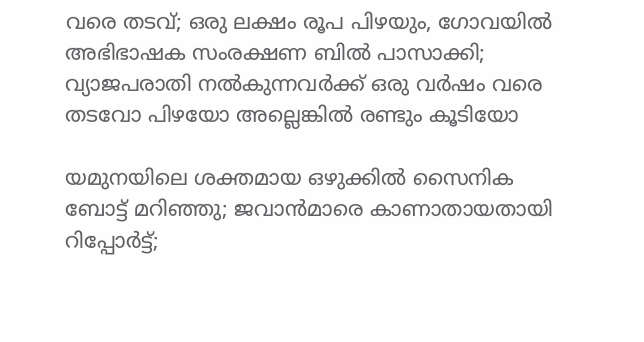വരെ തടവ്; ഒരു ലക്ഷം രൂപ പിഴയും, ഗോവയിൽ അഭിഭാഷക സംരക്ഷണ ബിൽ പാസാക്കി; വ്യാജപരാതി നൽകുന്നവർക്ക് ഒരു വർഷം വരെ തടവോ പിഴയോ അല്ലെങ്കിൽ രണ്ടും കൂടിയോ

യമുനയിലെ ശക്തമായ ഒഴുക്കില്‍ സൈനിക ബോട്ട് മറിഞ്ഞു; ജവാന്‍മാരെ കാണാതായതായി റിപ്പോര്‍ട്ട്;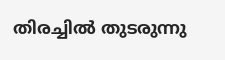തിരച്ചില്‍ തുടരുന്നു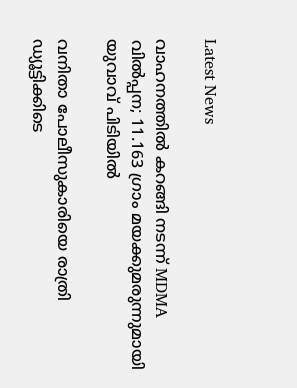Latest News

വാഹനത്തിൽ കറങ്ങി നടന്ന് MDMA വിൽപ്പന; 11.163 ഗ്രാം മയക്കുമരുന്നുമായി യുവാവ് പിടിയിൽ

വനിതാ പോലീസുകാരിയെ രാത്രി ഡ്യൂട്ടിക്കിടെ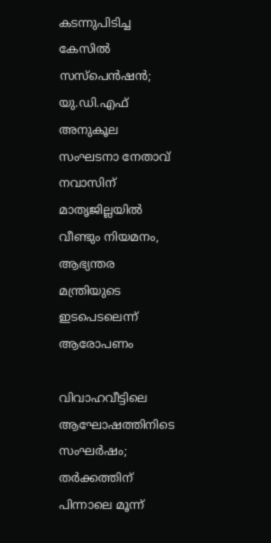കടന്നുപിടിച്ച കേസിൽ സസ്പെൻഷൻ; യു.ഡി.എഫ് അനുകൂല സംഘടനാ നേതാവ് നവാസിന് മാതൃജില്ലയിൽ വീണ്ടും നിയമനം, ആഭ്യന്തര മന്ത്രിയുടെ ഇടപെടലെന്ന് ആരോപണം

വിവാഹവീട്ടിലെ ആഘോഷത്തിനിടെ സംഘർഷം; തർക്കത്തിന് പിന്നാലെ മൂന്ന്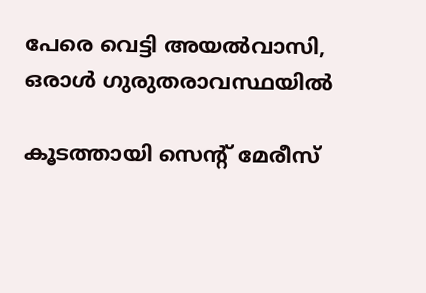പേരെ വെട്ടി അയൽവാസി, ഒരാൾ ഗുരുതരാവസ്ഥയിൽ

കൂടത്തായി സെന്റ് മേരീസ്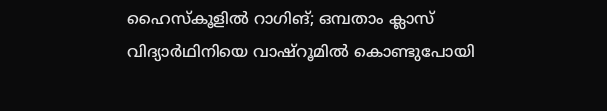ഹൈസ്‌കൂളിൽ റാഗിങ്; ഒമ്പതാം ക്ലാസ് വിദ്യാർഥിനിയെ വാഷ്‌റൂമിൽ കൊണ്ടുപോയി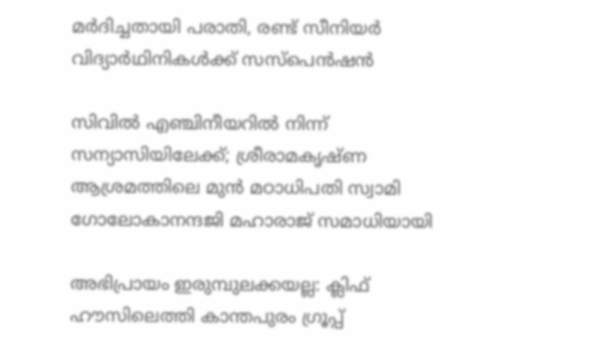മർദിച്ചതായി പരാതി, രണ്ട് സീനിയർ വിദ്യാർഥിനികൾക്ക് സസ്‌പെൻഷൻ

സിവിൽ എഞ്ചിനീയറിൽ നിന്ന് സന്യാസിയിലേക്ക്; ശ്രീരാമകൃഷ്ണ ആശ്രമത്തിലെ മുൻ മഠാധിപതി സ്വാമി ഗോലോകാനന്ദജി മഹാരാജ് സമാധിയായി

അഭിപ്രായം ഇരുമ്പുലക്കയല്ല: ക്ലിഫ് ഹൗസിലെത്തി കാന്തപുരം ഗ്രൂപ്പ്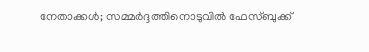നേതാക്കൾ; സമ്മർദ്ദത്തിനൊടുവിൽ ഫേസ്ബുക്ക്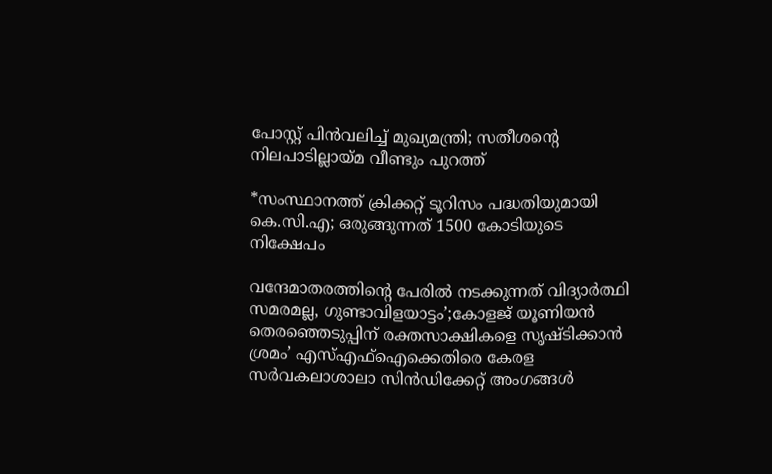പോസ്റ്റ് പിൻവലിച്ച് മുഖ്യമന്ത്രി; സതീശന്റെ നിലപാടില്ലായ്മ വീണ്ടും പുറത്ത്

*സംസ്ഥാനത്ത് ക്രിക്കറ്റ് ടൂറിസം പദ്ധതിയുമായി കെ.സി.എ; ഒരുങ്ങുന്നത് 1500 കോടിയുടെ നിക്ഷേപം

വന്ദേമാതരത്തിന്റെ പേരിൽ നടക്കുന്നത് വിദ്യാർത്ഥി സമരമല്ല, ഗുണ്ടാവിളയാട്ടം’;കോളജ് യൂണിയൻ തെരഞ്ഞെടുപ്പിന് രക്തസാക്ഷികളെ സൃഷ്ടിക്കാൻ ശ്രമം’ എസ്‌എഫ്‌ഐക്കെതിരെ കേരള സർവകലാശാലാ സിൻഡിക്കേറ്റ് അംഗങ്ങൾ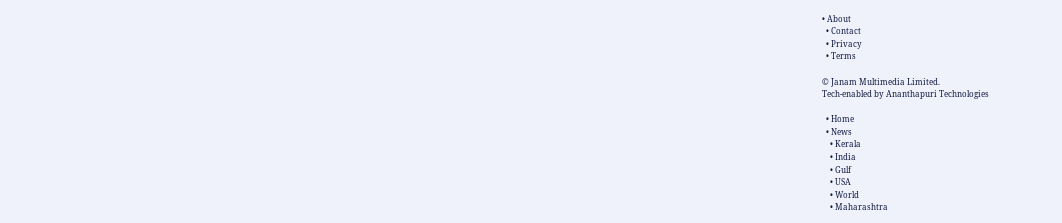• About
  • Contact
  • Privacy
  • Terms

© Janam Multimedia Limited.
Tech-enabled by Ananthapuri Technologies

  • Home
  • News
    • Kerala
    • India
    • Gulf
    • USA
    • World
    • Maharashtra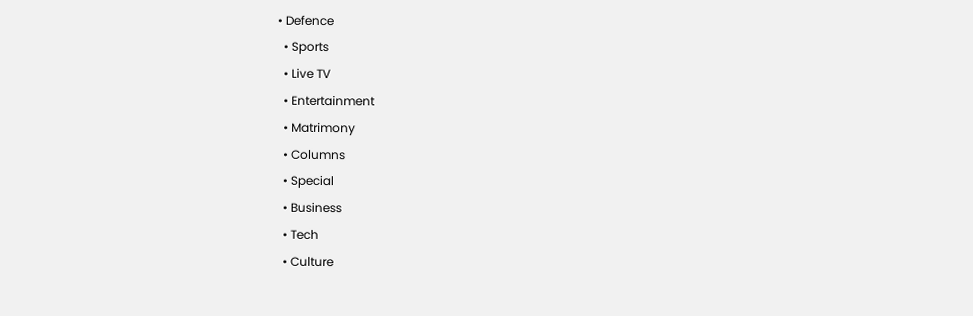• Defence
  • Sports
  • Live TV
  • Entertainment
  • Matrimony
  • Columns
  • Special
  • Business
  • Tech
  • Culture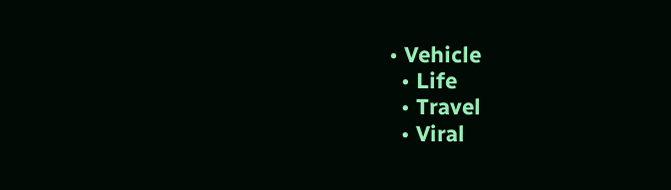• Vehicle
  • Life
  • Travel
  • Viral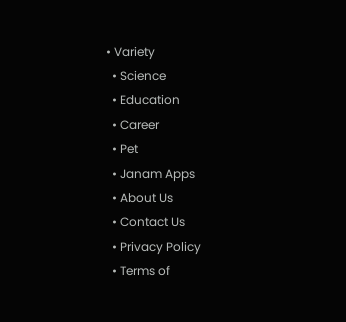• Variety
  • Science
  • Education
  • Career
  • Pet
  • Janam Apps
  • About Us
  • Contact Us
  • Privacy Policy
  • Terms of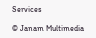Services

© Janam Multimedia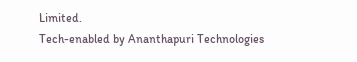Limited.
Tech-enabled by Ananthapuri Technologies